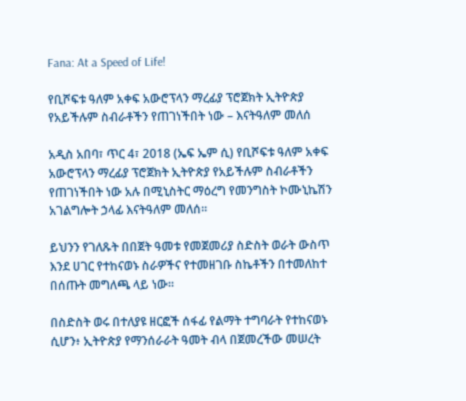Fana: At a Speed of Life!

የቢሾፍቱ ዓለም አቀፍ አውሮፕላን ማረፊያ ፕሮጀክት ኢትዮጵያ የአይችሉም ስብራቶችን የጠገነችበት ነው – እናትዓለም መለሰ

አዲስ አበባ፣ ጥር 4፣ 2018 (ኤፍ ኤም ሲ) የቢሾፍቱ ዓለም አቀፍ አውሮፕላን ማረፊያ ፕሮጀክት ኢትዮጵያ የአይችሉም ስብራቶችን የጠገነችበት ነው አሉ በሚኒስትር ማዕረግ የመንግስት ኮሙኒኬሽን አገልግሎት ኃላፊ እናትዓለም መለሰ፡፡

ይህንን የገለጹት በበጀት ዓመቱ የመጀመሪያ ስድስት ወራት ውስጥ እንደ ሀገር የተከናወኑ ስራዎችና የተመዘገቡ ስኬቶችን በተመለከተ በሰጡት መግለጫ ላይ ነው።

በስድስት ወሩ በተለያዩ ዘርፎች ሰፋፊ የልማት ተግባራት የተከናወኑ ሲሆን፥ ኢትዮጵያ የማንሰራራት ዓመት ብላ በጀመረችው መሠረት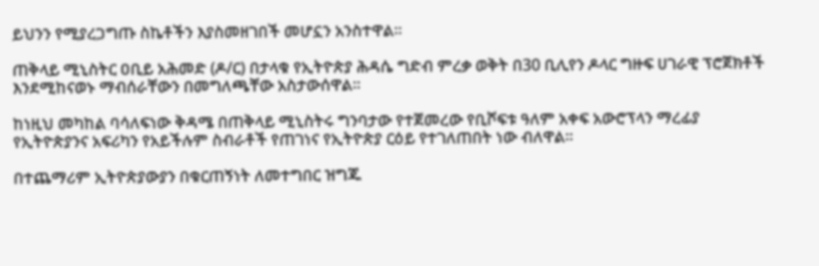ይህንን የሚያረጋግጡ ስኬቶችን እያስመዘገበች መሆኗን አንስተዋል።

ጠቅላይ ሚኒስትር ዐቢይ አሕመድ (ዶ/ር) በታላቁ የኢትዮጵያ ሕዳሴ ግድብ ምረቃ ወቅት በ30 ቢሊየን ዶላር ግዙፍ ሀገራዊ ፕሮጀክቶች እንደሚከናወኑ ማብሰራቸውን በመግለጫቸው አስታውሰዋል፡፡

ከነዚህ መካከል ባሳለፍነው ቅዳሜ በጠቅላይ ሚኒስትሩ ግንባታው የተጀመረው የቢሾፍቱ ዓለም አቀፍ አውሮፕላን ማረፊያ የኢትዮጵያንና አፍሪካን የአይችሉም ስብራቶች የጠገነና የኢትዮጵያ ርዕይ የተገለጠበት ነው ብለዋል።

በተጨማሪም ኢትዮጵያውያን በቁርጠኝነት ለመተግበር ዝግጁ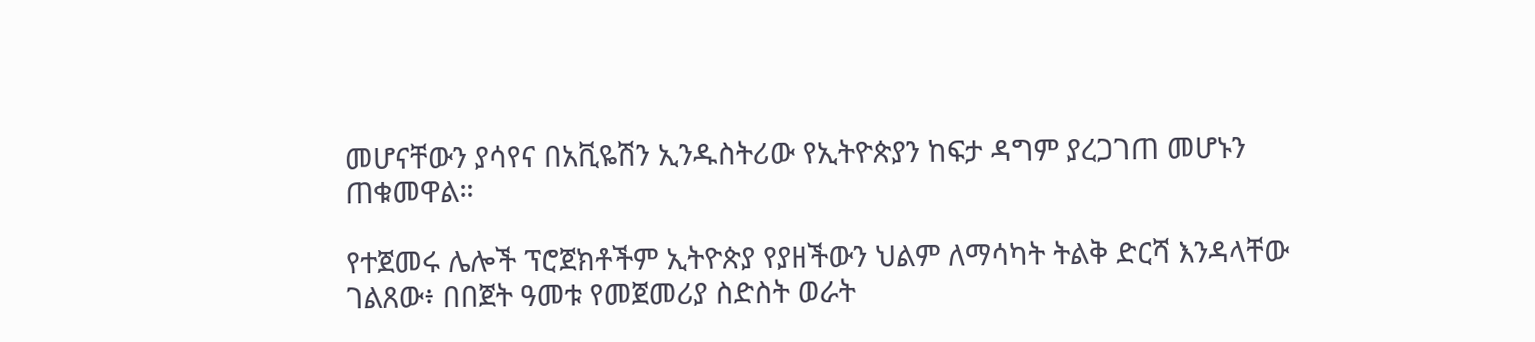መሆናቸውን ያሳየና በአቪዬሽን ኢንዱስትሪው የኢትዮጵያን ከፍታ ዳግም ያረጋገጠ መሆኑን ጠቁመዋል።

የተጀመሩ ሌሎች ፕሮጀክቶችም ኢትዮጵያ የያዘችውን ህልም ለማሳካት ትልቅ ድርሻ እንዳላቸው ገልጸው፥ በበጀት ዓመቱ የመጀመሪያ ስድስት ወራት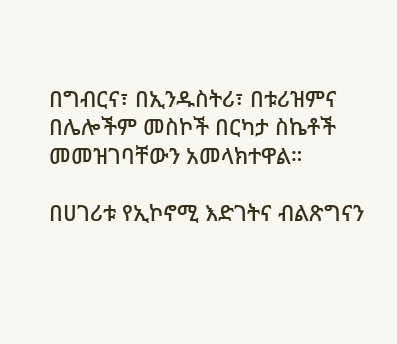በግብርና፣ በኢንዱስትሪ፣ በቱሪዝምና በሌሎችም መስኮች በርካታ ስኬቶች መመዝገባቸውን አመላክተዋል።

በሀገሪቱ የኢኮኖሚ እድገትና ብልጽግናን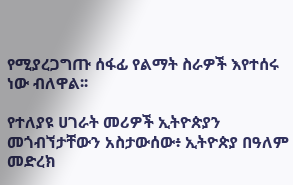የሚያረጋግጡ ሰፋፊ የልማት ስራዎች እየተሰሩ ነው ብለዋል፡፡

የተለያዩ ሀገራት መሪዎች ኢትዮጵያን መጎብኘታቸውን አስታውሰው፥ ኢትዮጵያ በዓለም መድረክ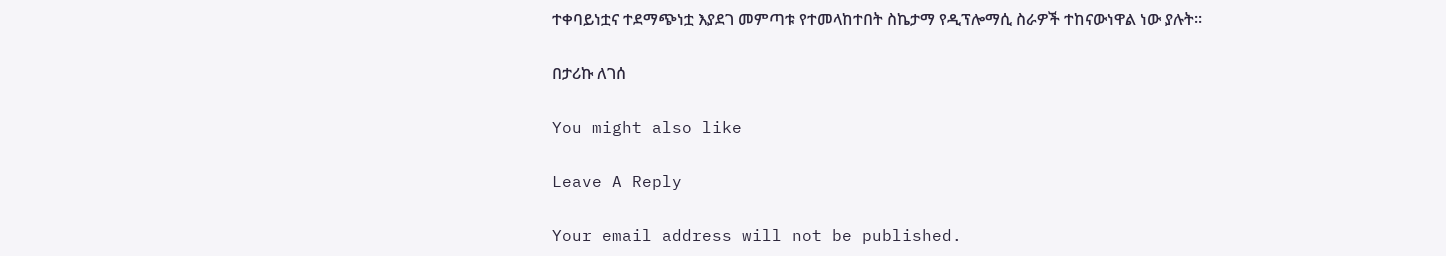ተቀባይነቷና ተደማጭነቷ እያደገ መምጣቱ የተመላከተበት ስኬታማ የዲፕሎማሲ ስራዎች ተከናውነዋል ነው ያሉት፡፡

በታሪኩ ለገሰ

You might also like

Leave A Reply

Your email address will not be published.